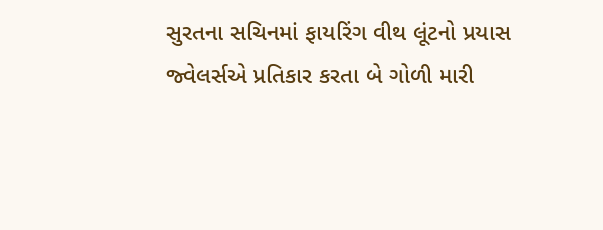સુરતના સચિનમાં ફાયરિંગ વીથ લૂંટનો પ્રયાસ
જ્વેલર્સએ પ્રતિકાર કરતા બે ગોળી મારી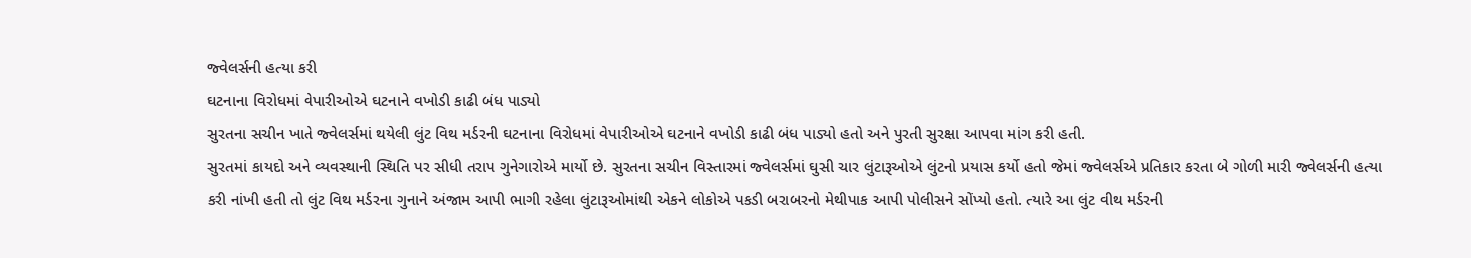જ્વેલર્સની હત્યા કરી
ઘટનાના વિરોધમાં વેપારીઓએ ઘટનાને વખોડી કાઢી બંધ પાડ્યો
સુરતના સચીન ખાતે જ્વેલર્સમાં થયેલી લુંટ વિથ મર્ડરની ઘટનાના વિરોધમાં વેપારીઓએ ઘટનાને વખોડી કાઢી બંધ પાડ્યો હતો અને પુરતી સુરક્ષા આપવા માંગ કરી હતી.
સુરતમાં કાયદો અને વ્યવસ્થાની સ્થિતિ પર સીધી તરાપ ગુનેગારોએ માર્યો છે. સુરતના સચીન વિસ્તારમાં જ્વેલર્સમાં ઘુસી ચાર લુંટારૂઓએ લુંટનો પ્રયાસ કર્યો હતો જેમાં જ્વેલર્સએ પ્રતિકાર કરતા બે ગોળી મારી જ્વેલર્સની હત્યા કરી નાંખી હતી તો લુંટ વિથ મર્ડરના ગુનાને અંજામ આપી ભાગી રહેલા લુંટારૂઓમાંથી એકને લોકોએ પકડી બરાબરનો મેથીપાક આપી પોલીસને સોંપ્યો હતો. ત્યારે આ લુંટ વીથ મર્ડરની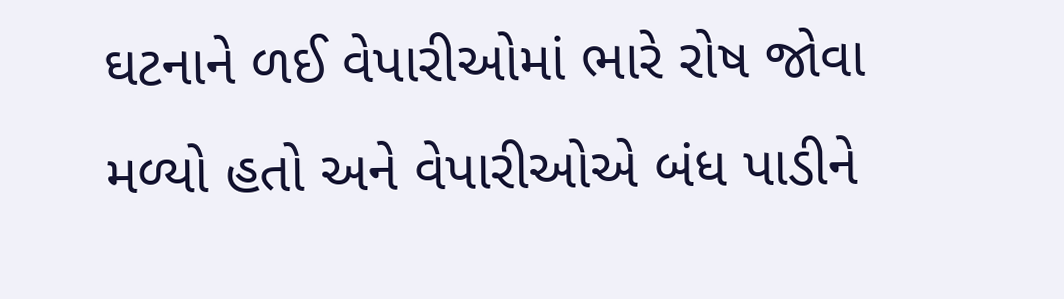ઘટનાને ળઈ વેપારીઓમાં ભારે રોષ જોવા મળ્યો હતો અને વેપારીઓએ બંધ પાડીને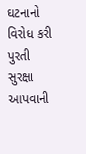ઘટનાનો વિરોધ કરી પુરતી સુરક્ષા આપવાની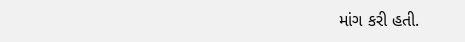માંગ કરી હતી.